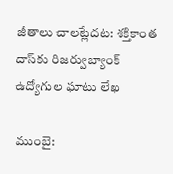జీతాలు చాలట్లేదట: శక్తికాంత దాస్‌కు రిజర్వుబ్యాంక్ ఉద్యోగుల ఘాటు లేఖ

ముంబై: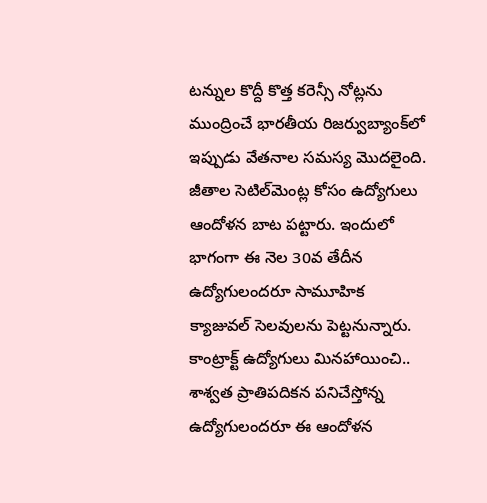టన్నుల కొద్దీ కొత్త కరెన్సీ నోట్లను ముంద్రించే భారతీయ రిజర్వుబ్యాంక్‌లో ఇప్పుడు వేతనాల సమస్య మొదలైంది. జీతాల సెటిల్‌మెంట్ల కోసం ఉద్యోగులు ఆందోళన బాట పట్టారు. ఇందులో భాగంగా ఈ నెల 30వ తేదీన ఉద్యోగులందరూ సామూహిక క్యాజువల్ సెలవులను పెట్టనున్నారు. కాంట్రాక్ట్ ఉద్యోగులు మినహాయించి.. శాశ్వత ప్రాతిపదికన పనిచేస్తోన్న ఉద్యోగులందరూ ఈ ఆందోళన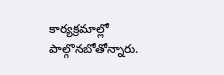కార్యక్రమాల్లో పాల్గొనబోతోన్నారు.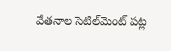వేతనాల సెటిల్‌మెంట్ పట్ల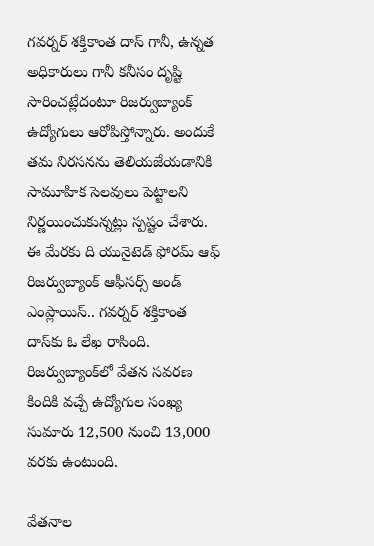గవర్నర్ శక్తికాంత దాస్ గానీ, ఉన్నత అధికారులు గానీ కనీసం దృష్టి సారించట్లేదంటూ రిజర్వుబ్యాంక్ ఉద్యోగులు ఆరోపిస్తోన్నారు. అందుకే తమ నిరసనను తెలియజేయడానికి సామూహిక సెలవులు పెట్టాలని నిర్ణయించుకున్నట్లు స్పష్టం చేశారు. ఈ మేరకు ది యునైటెడ్ ఫోరమ్ ఆఫ్ రిజర్వుబ్యాంక్ ఆఫీసర్స్ అండ్ ఎంప్లాయిస్.. గవర్నర్ శక్తికాంత దాస్‌కు ఓ లేఖ రాసింది. రిజర్వుబ్యాంక్‌లో వేతన సవరణ కిందికి వచ్చే ఉద్యోగుల సంఖ్య సుమారు 12,500 నుంచి 13,000 వరకు ఉంటుంది.

వేతనాల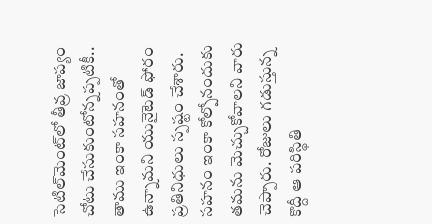సెటిల్‌మెంట్‌లో తీవ్ర జాప్యం చోటు చేసుకుంటోన్నప్పటికీ.. తాము ఇంకా సహనంతో ఉన్నామని యునైటెడ్ ఫోరం ప్రతినిధులు స్పష్టం చేశారు. సహనం ఇంకా కోల్పోనందుకు తమను మెచ్చుకోవాలని వారు చెప్పారు. రోజులు గడుస్తున్న కొద్దీ ఆ పరిస్థితి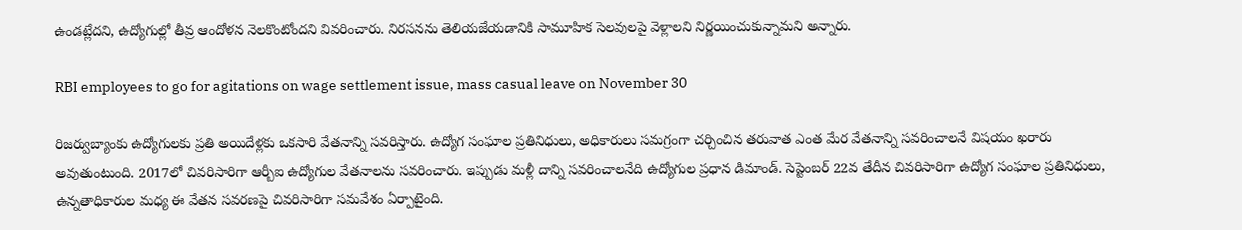ఉండట్లేదని, ఉద్యోగుల్లో తీవ్ర ఆందోళన నెలకొంటోందని వివరించారు. నిరసనను తెలియజేయడానికి సామూహిక సెలవులపై వెళ్లాలని నిర్ణయించుకున్నామని అన్నారు.

RBI employees to go for agitations on wage settlement issue, mass casual leave on November 30

రిజర్వుబ్యాంకు ఉద్యోగులకు ప్రతి అయిదేళ్లకు ఒకసారి వేతనాన్ని సవరిస్తారు. ఉద్యోగ సంఘాల ప్రతినిధులు, అధికారులు సమగ్రంగా చర్చించిన తరువాత ఎంత మేర వేతనాన్ని సవరించాలనే విషయం ఖరారు అవుతుంటుంది. 2017లో చివరిసారిగా ఆర్బీఐ ఉద్యోగుల వేతనాలను సవరించారు. ఇప్పుడు మళ్లీ దాన్ని సవరించాలనేది ఉద్యోగుల ప్రధాన డిమాండ్. సెప్టెంబర్ 22వ తేదీన చివరిసారిగా ఉద్యోగ సంఘాల ప్రతినిధులు, ఉన్నతాధికారుల మధ్య ఈ వేతన సవరణపై చివరిసారిగా సమవేశం ఏర్పాటైంది.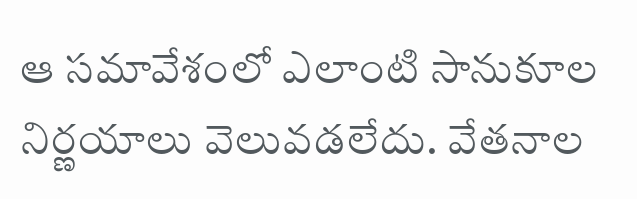ఆ సమావేశంలో ఎలాంటి సానుకూల నిర్ణయాలు వెలువడలేదు. వేతనాల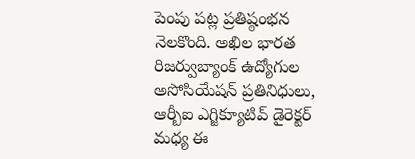పెంపు పట్ల ప్రతిష్ఠంభన నెలకొంది. అఖిల భారత రిజర్వుబ్యాంక్ ఉద్యోగుల అసోసియేషన్ ప్రతినిధులు, ఆర్బీఐ ఎగ్జిక్యూటివ్ డైరెక్టర్ మధ్య ఈ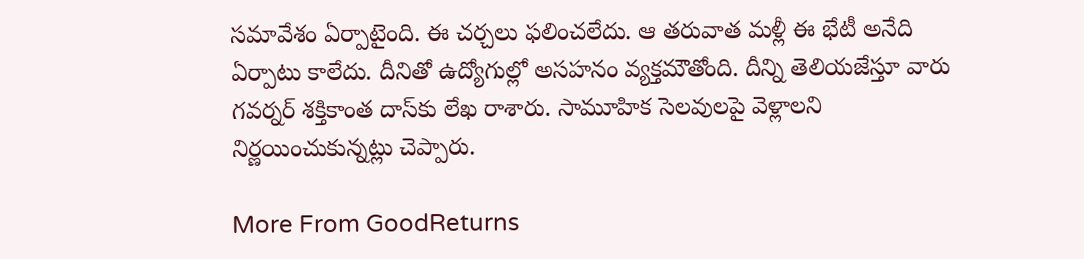సమావేశం ఏర్పాటైంది. ఈ చర్చలు ఫలించలేదు. ఆ తరువాత మళ్లీ ఈ భేటీ అనేది ఏర్పాటు కాలేదు. దీనితో ఉద్యోగుల్లో అసహనం వ్యక్తమౌతోంది. దీన్ని తెలియజేస్తూ వారు గవర్నర్ శక్తికాంత దాస్‌కు లేఖ రాశారు. సామూహిక సెలవులపై వెళ్లాలని నిర్ణయించుకున్నట్లు చెప్పారు.

More From GoodReturns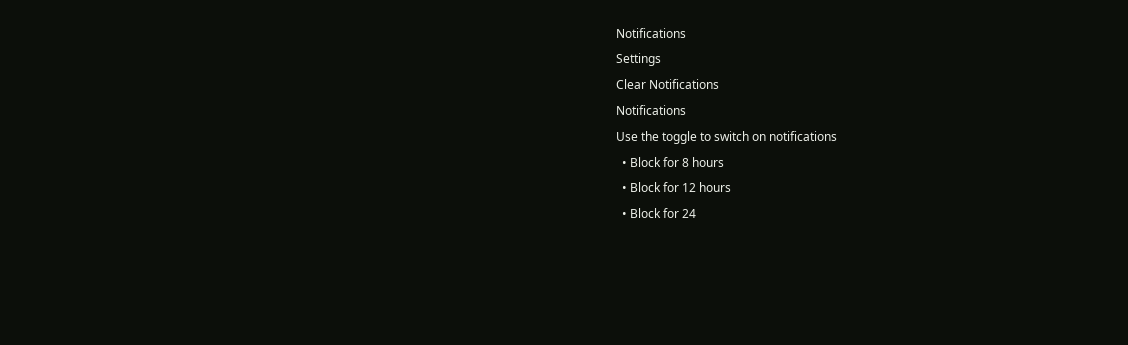Notifications
Settings
Clear Notifications
Notifications
Use the toggle to switch on notifications
  • Block for 8 hours
  • Block for 12 hours
  • Block for 24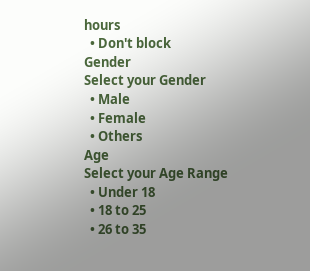hours
  • Don't block
Gender
Select your Gender
  • Male
  • Female
  • Others
Age
Select your Age Range
  • Under 18
  • 18 to 25
  • 26 to 35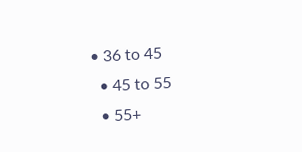• 36 to 45
  • 45 to 55
  • 55+